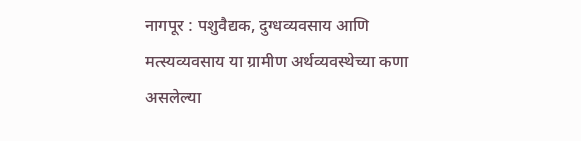नागपूर : पशुवैद्यक, दुग्धव्यवसाय आणि मत्स्यव्यवसाय या ग्रामीण अर्थव्यवस्थेच्या कणा असलेल्या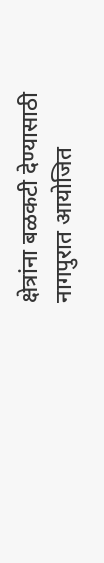क्षेत्रांना बळकटी देण्यासाठी नागपुरात आयोजित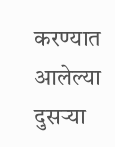करण्यात आलेल्या दुसऱ्या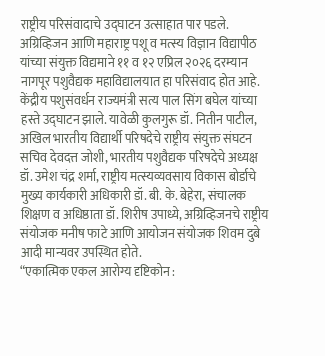राष्ट्रीय परिसंवादाचे उद्घाटन उत्साहात पार पडले. अग्रिव्हिजन आणि महाराष्ट्र पशू व मत्स्य विज्ञान विद्यापीठ यांच्या संयुक्त विद्यमाने ११ व १२ एप्रिल २०२६ दरम्यान नागपूर पशुवैद्यक महाविद्यालयात हा परिसंवाद होत आहे.
केंद्रीय पशुसंवर्धन राज्यमंत्री सत्य पाल सिंग बघेल यांच्या हस्ते उद्घाटन झाले. यावेळी कुलगुरू डॉ. नितीन पाटील, अखिल भारतीय विद्यार्थी परिषदेचे राष्ट्रीय संयुक्त संघटन सचिव देवदत्त जोशी, भारतीय पशुवैद्यक परिषदेचे अध्यक्ष डॉ. उमेश चंद्र शर्मा, राष्ट्रीय मत्स्यव्यवसाय विकास बोर्डाचे मुख्य कार्यकारी अधिकारी डॉ. बी. के. बेहेरा, संचालक शिक्षण व अधिष्ठाता डॉ. शिरीष उपाध्ये, अग्रिव्हिजनचे राष्ट्रीय संयोजक मनीष फाटे आणि आयोजन संयोजक शिवम दुबे आदी मान्यवर उपस्थित होते.
“एकात्मिक एकल आरोग्य दृष्टिकोन :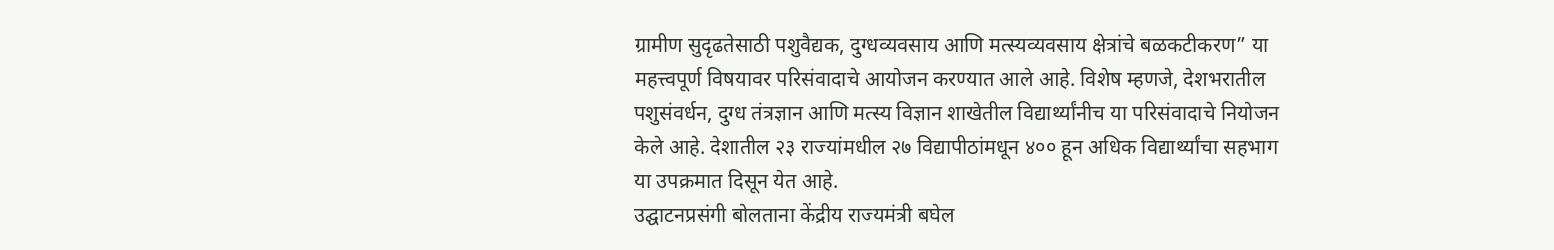ग्रामीण सुदृढतेसाठी पशुवैद्यक, दुग्धव्यवसाय आणि मत्स्यव्यवसाय क्षेत्रांचे बळकटीकरण” या महत्त्वपूर्ण विषयावर परिसंवादाचे आयोजन करण्यात आले आहे. विशेष म्हणजे, देशभरातील पशुसंवर्धन, दुग्ध तंत्रज्ञान आणि मत्स्य विज्ञान शाखेतील विद्यार्थ्यांनीच या परिसंवादाचे नियोजन केले आहे. देशातील २३ राज्यांमधील २७ विद्यापीठांमधून ४०० हून अधिक विद्यार्थ्यांचा सहभाग या उपक्रमात दिसून येत आहे.
उद्घाटनप्रसंगी बोलताना केंद्रीय राज्यमंत्री बघेल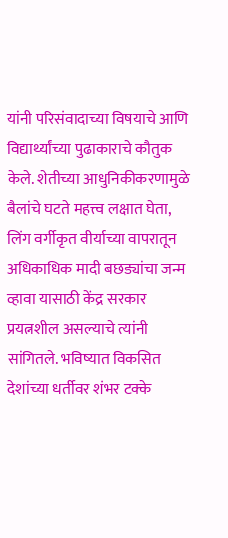यांनी परिसंवादाच्या विषयाचे आणि विद्यार्थ्यांच्या पुढाकाराचे कौतुक केले. शेतीच्या आधुनिकीकरणामुळे बैलांचे घटते महत्त्व लक्षात घेता, लिंग वर्गीकृत वीर्याच्या वापरातून अधिकाधिक मादी बछड्यांचा जन्म व्हावा यासाठी केंद्र सरकार प्रयत्नशील असल्याचे त्यांनी सांगितले. भविष्यात विकसित देशांच्या धर्तीवर शंभर टक्के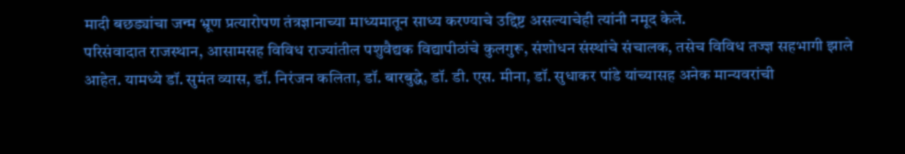मादी बछड्यांचा जन्म भ्रूण प्रत्यारोपण तंत्रज्ञानाच्या माध्यमातून साध्य करण्याचे उद्दिष्ट असल्याचेही त्यांनी नमूद केले.
परिसंवादात राजस्थान, आसामसह विविध राज्यांतील पशुवैद्यक विद्यापीठांचे कुलगुरू, संशोधन संस्थांचे संचालक, तसेच विविध तज्ज्ञ सहभागी झाले आहेत. यामध्ये डॉ. सुमंत व्यास, डॉ. निरंजन कलिता, डॉ. बारबुद्धे, डॉ. डी. एस. मीना, डॉ. सुधाकर पांडे यांच्यासह अनेक मान्यवरांची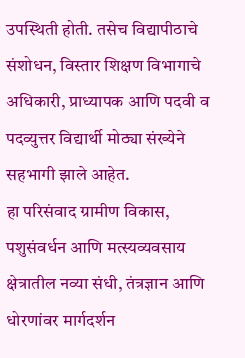उपस्थिती होती. तसेच विद्यापीठाचे संशोधन, विस्तार शिक्षण विभागाचे अधिकारी, प्राध्यापक आणि पदवी व पदव्युत्तर विद्यार्थी मोठ्या संख्येने सहभागी झाले आहेत.
हा परिसंवाद ग्रामीण विकास, पशुसंवर्धन आणि मत्स्यव्यवसाय क्षेत्रातील नव्या संधी, तंत्रज्ञान आणि धोरणांवर मार्गदर्शन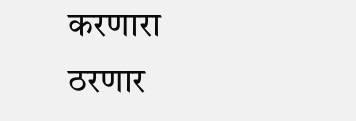करणारा ठरणार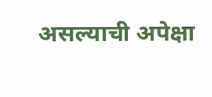असल्याची अपेक्षा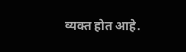व्यक्त होत आहे.